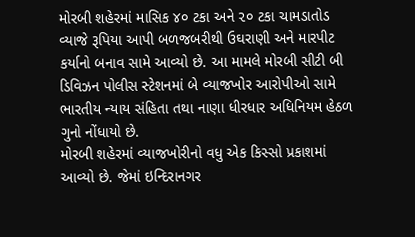મોરબી શહેરમાં માસિક ૪૦ ટકા અને ૨૦ ટકા ચામડાતોડ વ્યાજે રૂપિયા આપી બળજબરીથી ઉઘરાણી અને મારપીટ કર્યાનો બનાવ સામે આવ્યો છે. આ મામલે મોરબી સીટી બી ડિવિઝન પોલીસ સ્ટેશનમાં બે વ્યાજખોર આરોપીઓ સામે ભારતીય ન્યાય સંહિતા તથા નાણા ધીરધાર અધિનિયમ હેઠળ ગુનો નોંધાયો છે.
મોરબી શહેરમાં વ્યાજખોરીનો વધુ એક કિસ્સો પ્રકાશમાં આવ્યો છે. જેમાં ઇન્દિરાનગર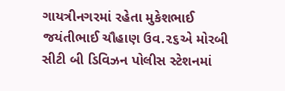ગાયત્રીનગરમાં રહેતા મુકેશભાઈ જયંતીભાઈ ચૌહાણ ઉવ.૨૬એ મોરબી સીટી બી ડિવિઝન પોલીસ સ્ટેશનમાં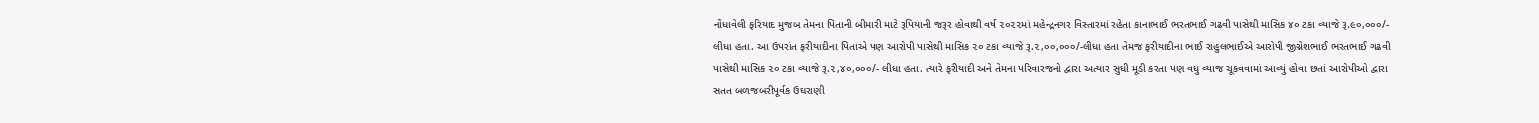નોંધાવેલી ફરિયાદ મુજબ તેમના પિતાની બીમારી માટે રૂપિયાની જરૂર હોવાથી વર્ષ ૨૦૨૨માં મહેન્દ્રનગર વિસ્તારમાં રહેતા કાનાભાઈ ભરતભાઈ ગઢવી પાસેથી માસિક ૪૦ ટકા વ્યાજે રૂ.૯૦,૦૦૦/- લીધા હતા. આ ઉપરાંત ફરીયાદીના પિતાએ પણ આરોપી પાસેથી માસિક ૨૦ ટકા વ્યાજે રૂ.૨,૦૦,૦૦૦/-લીધા હતા તેમજ ફરીયાદીના ભાઈ રાહુલભાઈએ આરોપી જીગ્નેશભાઈ ભરતભાઈ ગઢવી પાસેથી માસિક ૨૦ ટકા વ્યાજે રૂ.૨,૪૦,૦૦૦/- લીધા હતા. ત્યારે ફરીયાદી અને તેમના પરિવારજનો દ્વારા અત્યાર સુધી મૂડી કરતા પણ વધુ વ્યાજ ચૂકવવામાં આવ્યું હોવા છતાં આરોપીઓ દ્વારા સતત બળજબરીપૂર્વક ઉઘરાણી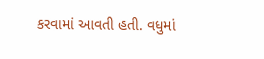કરવામાં આવતી હતી. વધુમાં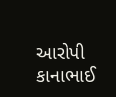આરોપી કાનાભાઈ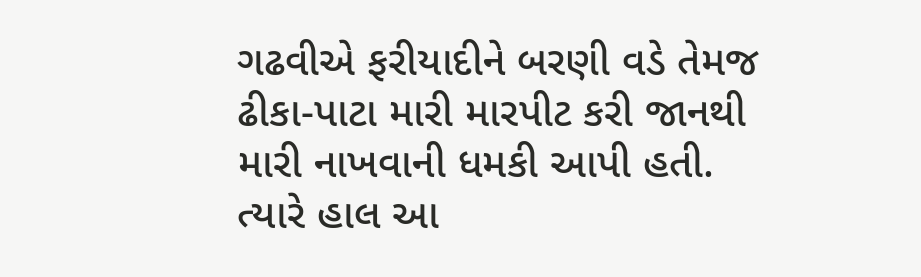ગઢવીએ ફરીયાદીને બરણી વડે તેમજ ઢીકા-પાટા મારી મારપીટ કરી જાનથી મારી નાખવાની ધમકી આપી હતી. ત્યારે હાલ આ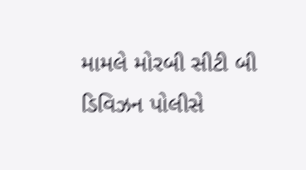મામલે મોરબી સીટી બી ડિવિઝન પોલીસે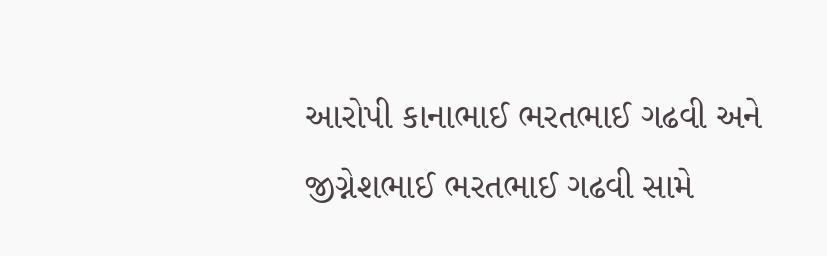આરોપી કાનાભાઈ ભરતભાઈ ગઢવી અને જીગ્નેશભાઈ ભરતભાઈ ગઢવી સામે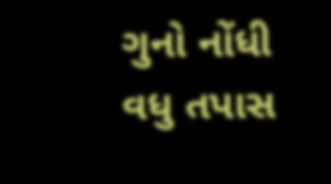ગુનો નોંધી વધુ તપાસ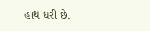હાથ ધરી છે.